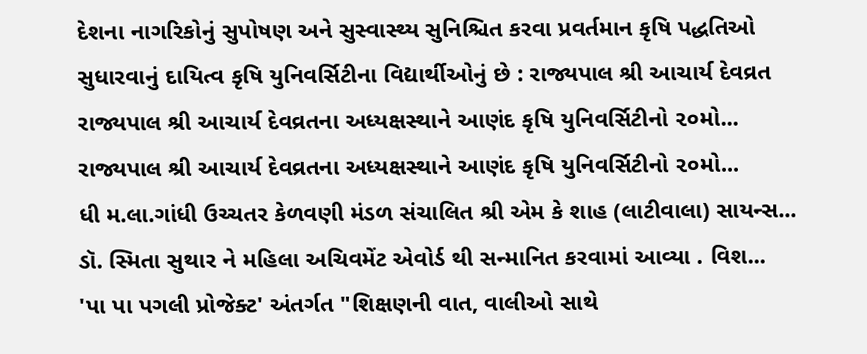દેશના નાગરિકોનું સુપોષણ અને સુસ્વાસ્થ્ય સુનિશ્ચિત કરવા પ્રવર્તમાન કૃષિ પદ્ધતિઓ સુધારવાનું દાયિત્વ કૃષિ યુનિવર્સિટીના વિદ્યાર્થીઓનું છે : રાજ્યપાલ શ્રી આચાર્ય દેવવ્રત
રાજ્યપાલ શ્રી આચાર્ય દેવવ્રતના અધ્યક્ષસ્થાને આણંદ કૃષિ યુનિવર્સિટીનો ૨૦મો...
રાજ્યપાલ શ્રી આચાર્ય દેવવ્રતના અધ્યક્ષસ્થાને આણંદ કૃષિ યુનિવર્સિટીનો ૨૦મો...
ધી મ.લા.ગાંધી ઉચ્ચતર કેળવણી મંડળ સંચાલિત શ્રી એમ કે શાહ (લાટીવાલા) સાયન્સ...
ડૉ. સ્મિતા સુથાર ને મહિલા અચિવમેંટ એવોર્ડ થી સન્માનિત કરવામાં આવ્યા . વિશ...
'પા પા પગલી પ્રોજેક્ટ' અંતર્ગત "શિક્ષણની વાત, વાલીઓ સાથે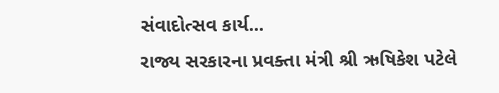સંવાદોત્સવ કાર્ય...
રાજ્ય સરકારના પ્રવક્તા મંત્રી શ્રી ઋષિકેશ પટેલે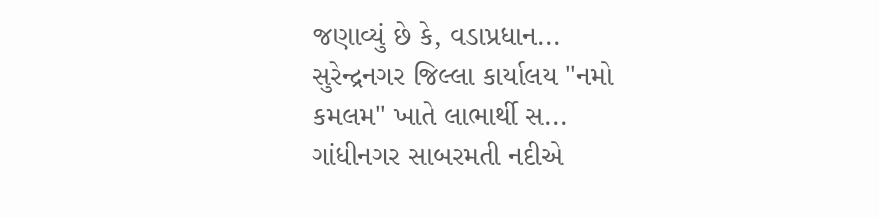જણાવ્યું છે કે, વડાપ્રધાન...
સુરેન્દ્રનગર જિલ્લા કાર્યાલય "નમો કમલમ" ખાતે લાભાર્થી સ...
ગાંધીનગર સાબરમતી નદીએ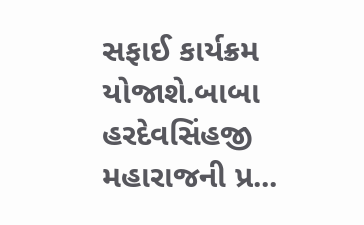સફાઈ કાર્યક્રમ યોજાશે.બાબા હરદેવસિંહજી મહારાજની પ્ર...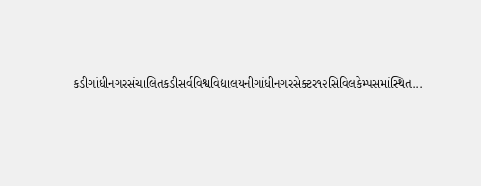કડીગાંધીનગરસંચાલિતકડીસર્વવિશ્વવિદ્યાલયનીગાંધીનગરસેક્ટર૧૨સિવિલકેમ્પસમાંસ્થિત...